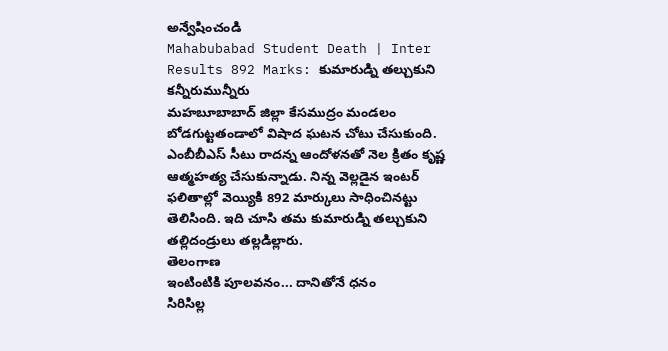అన్వేషించండి
Mahabubabad Student Death | Inter Results 892 Marks: కుమారుడ్ని తల్చుకుని కన్నీరుమున్నీరు
మహబూబాబాద్ జిల్లా కేసముద్రం మండలం బోడగుట్టతండాలో విషాద ఘటన చోటు చేసుకుంది. ఎంబీబీఎస్ సీటు రాదన్న ఆందోళనతో నెల క్రితం కృష్ణ ఆత్మహత్య చేసుకున్నాడు. నిన్న వెల్లడైన ఇంటర్ ఫలితాల్లో వెయ్యికి 892 మార్కులు సాధించినట్టు తెలిసింది. ఇది చూసి తమ కుమారుడ్ని తల్చుకుని తల్లిదండ్రులు తల్లడిల్లారు.
తెలంగాణ
ఇంటింటికి పూలవనం... దానితోనే ధనం
సిరిసిల్ల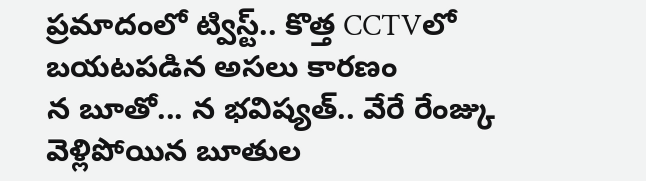ప్రమాదంలో ట్విస్ట్.. కొత్త CCTVలో బయటపడిన అసలు కారణం
న బూతో... న భవిష్యత్.. వేరే రేంజ్కు వెళ్లిపోయిన బూతుల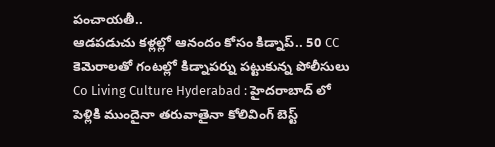పంచాయతీ..
ఆడపడుచు కళ్లల్లో ఆనందం కోసం కిడ్నాప్.. 50 CC కెమెరాలతో గంటల్లో కిడ్నాపర్ను పట్టుకున్న పోలీసులు
Co Living Culture Hyderabad : హైదరాబాద్ లో పెళ్లికి ముందైనా తరువాతైనా కోలివింగ్ బెస్ట్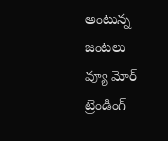అంటున్న జంటలు
వ్యూ మోర్
ట్రెండింగ్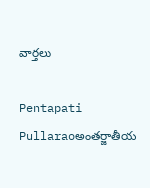వార్తలు

Pentapati Pullaraoఅంతర్జాతీయ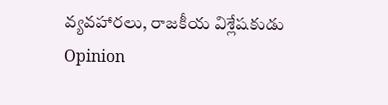వ్యవహారలు, రాజకీయ విశ్లేషకుడు
Opinion